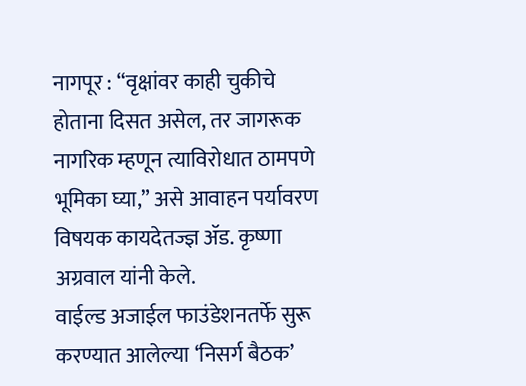नागपूर : “वृक्षांवर काही चुकीचे होताना दिसत असेल, तर जागरूक नागरिक म्हणून त्याविरोधात ठामपणे भूमिका घ्या,” असे आवाहन पर्यावरण विषयक कायदेतज्ज्ञ ॲड. कृष्णा अग्रवाल यांनी केले.
वाईल्ड अजाईल फाउंडेशनतर्फे सुरू करण्यात आलेल्या ‘निसर्ग बैठक’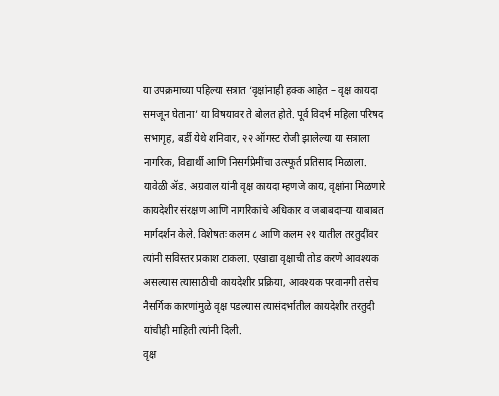या उपक्रमाच्या पहिल्या सत्रात ‘वृक्षांनाही हक्क आहेत – वृक्ष कायदा समजून घेताना’ या विषयावर ते बोलत होते. पूर्व विदर्भ महिला परिषद सभागृह, बर्डी येथे शनिवार, २२ ऑगस्ट रोजी झालेल्या या सत्राला नागरिक, विद्यार्थी आणि निसर्गप्रेमींचा उत्स्फूर्त प्रतिसाद मिळाला.
यावेळी ॲड. अग्रवाल यांनी वृक्ष कायदा म्हणजे काय, वृक्षांना मिळणारे कायदेशीर संरक्षण आणि नागरिकांचे अधिकार व जबाबदाऱ्या याबाबत मार्गदर्शन केले. विशेषतः कलम ८ आणि कलम २१ यातील तरतुदींवर त्यांनी सविस्तर प्रकाश टाकला. एखाद्या वृक्षाची तोड करणे आवश्यक असल्यास त्यासाठीची कायदेशीर प्रक्रिया, आवश्यक परवानगी तसेच नैसर्गिक कारणांमुळे वृक्ष पडल्यास त्यासंदर्भातील कायदेशीर तरतुदी यांचीही माहिती त्यांनी दिली.
वृक्ष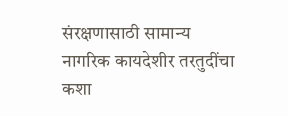संरक्षणासाठी सामान्य नागरिक कायदेशीर तरतुदींचा कशा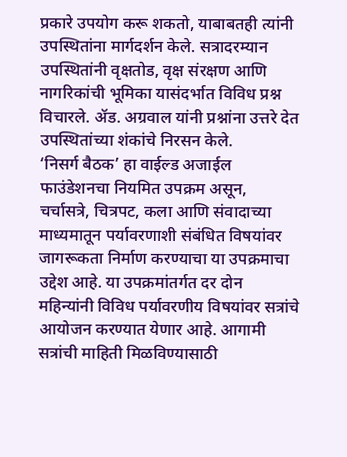प्रकारे उपयोग करू शकतो, याबाबतही त्यांनी उपस्थितांना मार्गदर्शन केले. सत्रादरम्यान उपस्थितांनी वृक्षतोड, वृक्ष संरक्षण आणि नागरिकांची भूमिका यासंदर्भात विविध प्रश्न विचारले. ॲड. अग्रवाल यांनी प्रश्नांना उत्तरे देत उपस्थितांच्या शंकांचे निरसन केले.
‘निसर्ग बैठक’ हा वाईल्ड अजाईल फाउंडेशनचा नियमित उपक्रम असून, चर्चासत्रे, चित्रपट, कला आणि संवादाच्या माध्यमातून पर्यावरणाशी संबंधित विषयांवर जागरूकता निर्माण करण्याचा या उपक्रमाचा उद्देश आहे. या उपक्रमांतर्गत दर दोन महिन्यांनी विविध पर्यावरणीय विषयांवर सत्रांचे आयोजन करण्यात येणार आहे. आगामी सत्रांची माहिती मिळविण्यासाठी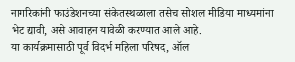नागरिकांनी फाउंडेशनच्या संकेतस्थळाला तसेच सोशल मीडिया माध्यमांना भेट द्यावी, असे आवाहन यावेळी करण्यात आले आहे.
या कार्यक्रमासाठी पूर्व विदर्भ महिला परिषद, ऑल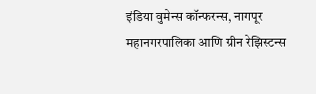इंडिया वुमेन्स कॉन्फरन्स, नागपूर महानगरपालिका आणि ग्रीन रेझिस्टन्स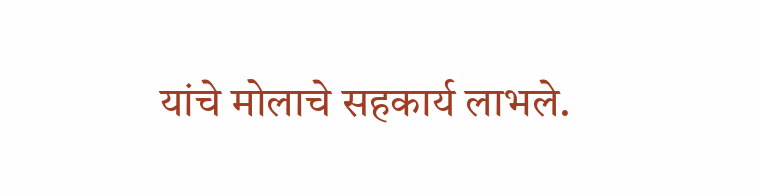यांचे मोलाचे सहकार्य लाभले.